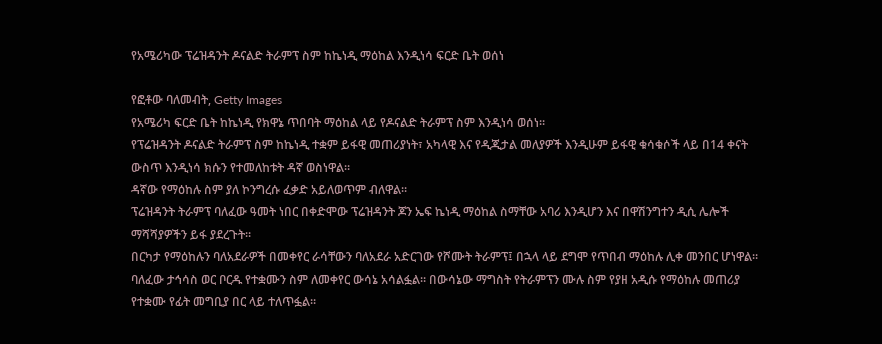የአሜሪካው ፕሬዝዳንት ዶናልድ ትራምፕ ስም ከኬነዲ ማዕከል እንዲነሳ ፍርድ ቤት ወሰነ

የፎቶው ባለመብት, Getty Images
የአሜሪካ ፍርድ ቤት ከኬነዲ የክዋኔ ጥበባት ማዕከል ላይ የዶናልድ ትራምፕ ስም እንዲነሳ ወሰነ።
የፕሬዝዳንት ዶናልድ ትራምፕ ስም ከኬነዲ ተቋም ይፋዊ መጠሪያነት፣ አካላዊ እና የዲጂታል መለያዎች እንዲሁም ይፋዊ ቁሳቁሶች ላይ በ14 ቀናት ውስጥ እንዲነሳ ክሱን የተመለከቱት ዳኛ ወስነዋል።
ዳኛው የማዕከሉ ስም ያለ ኮንግረሱ ፈቃድ አይለወጥም ብለዋል።
ፕሬዝዳንት ትራምፕ ባለፈው ዓመት ነበር በቀድሞው ፕሬዝዳንት ጆን ኤፍ ኬነዲ ማዕከል ስማቸው አባሪ እንዲሆን እና በዋሽንግተን ዲሲ ሌሎች ማሻሻያዎችን ይፋ ያደረጉት።
በርካታ የማዕከሉን ባለአደራዎች በመቀየር ራሳቸውን ባለአደራ አድርገው የሾሙት ትራምፕ፤ በኋላ ላይ ደግሞ የጥበብ ማዕከሉ ሊቀ መንበር ሆነዋል።
ባለፈው ታኅሳስ ወር ቦርዱ የተቋሙን ስም ለመቀየር ውሳኔ አሳልፏል። በውሳኔው ማግስት የትራምፕን ሙሉ ስም የያዘ አዲሱ የማዕከሉ መጠሪያ የተቋሙ የፊት መግቢያ በር ላይ ተለጥፏል።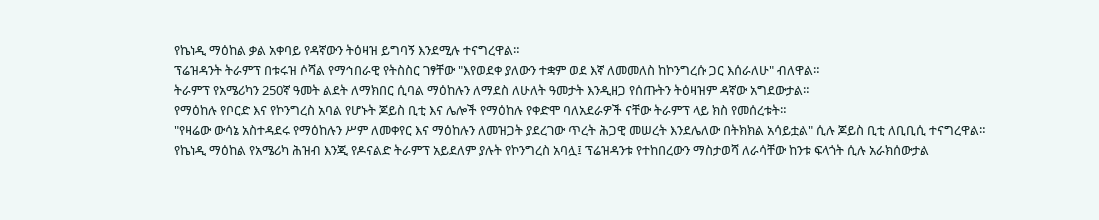የኬነዲ ማዕከል ቃል አቀባይ የዳኛውን ትዕዛዝ ይግባኝ እንደሚሉ ተናግረዋል።
ፕሬዝዳንት ትራምፕ በቱሩዝ ሶሻል የማኅበራዊ የትስስር ገፃቸው "እየወደቀ ያለውን ተቋም ወደ እኛ ለመመለስ ከኮንግረሱ ጋር እሰራለሁ" ብለዋል።
ትራምፕ የአሜሪካን 250ኛ ዓመት ልደት ለማክበር ሲባል ማዕከሉን ለማደስ ለሁለት ዓመታት እንዲዘጋ የሰጡትን ትዕዛዝም ዳኛው አግደውታል።
የማዕከሉ የቦርድ እና የኮንግረስ አባል የሆኑት ጆይስ ቢቲ እና ሌሎች የማዕከሉ የቀድሞ ባለአደራዎች ናቸው ትራምፕ ላይ ክስ የመሰረቱት።
"የዛሬው ውሳኔ አስተዳደሩ የማዕከሉን ሥም ለመቀየር እና ማዕከሉን ለመዝጋት ያደረገው ጥረት ሕጋዊ መሠረት እንደሌለው በትክክል አሳይቷል" ሲሉ ጆይስ ቢቲ ለቢቢሲ ተናግረዋል።
የኬነዲ ማዕከል የአሜሪካ ሕዝብ እንጂ የዶናልድ ትራምፕ አይደለም ያሉት የኮንግረስ አባሏ፤ ፕሬዝዳንቱ የተከበረውን ማስታወሻ ለራሳቸው ከንቱ ፍላጎት ሲሉ አራክሰውታል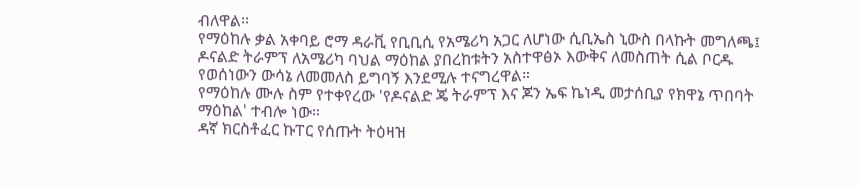ብለዋል።
የማዕከሉ ቃል አቀባይ ሮማ ዳራቪ የቢቢሲ የአሜሪካ አጋር ለሆነው ሲቢኤስ ኒውስ በላኩት መግለጫ፤ ዶናልድ ትራምፕ ለአሜሪካ ባህል ማዕከል ያበረከቱትን አስተዋፅኦ እውቅና ለመስጠት ሲል ቦርዱ የወሰነውን ውሳኔ ለመመለስ ይግባኝ እንደሚሉ ተናግረዋል።
የማዕከሉ ሙሉ ስም የተቀየረው 'የዶናልድ ጄ ትራምፕ እና ጆን ኤፍ ኬነዲ መታሰቢያ የክዋኔ ጥበባት ማዕከል' ተብሎ ነው።
ዳኛ ክርስቶፈር ኩፐር የሰጡት ትዕዛዝ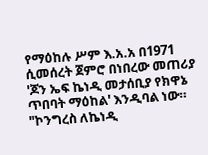የማዕከሉ ሥም እ.አ.አ በ1971 ሲመሰረት ጀምሮ በነበረው መጠሪያ 'ጆን ኤፍ ኬነዲ መታሰቢያ የክዋኔ ጥበባት ማዕከል' እንዲባል ነው።
"ኮንግረስ ለኬነዲ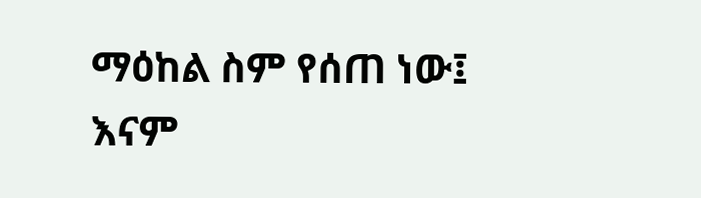ማዕከል ስም የሰጠ ነው፤ እናም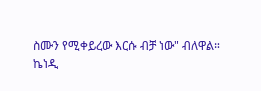ስሙን የሚቀይረው እርሱ ብቻ ነው" ብለዋል።
ኬነዲ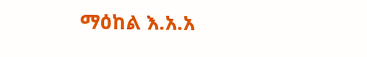ማዕከል እ.አ.አ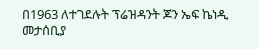በ1963 ለተገደሉት ፕሬዝዳንት ጆን ኤፍ ኬነዲ መታሰቢያ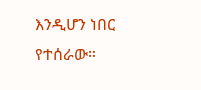እንዲሆን ነበር የተሰራው።